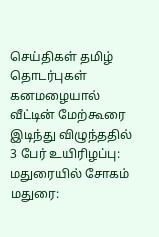செய்திகள் தமிழ் தொடர்புகள்
கனமழையால் வீட்டின் மேற்கூரை இடிந்து விழுந்ததில் 3 பேர் உயிரிழப்பு: மதுரையில் சோகம்
மதுரை: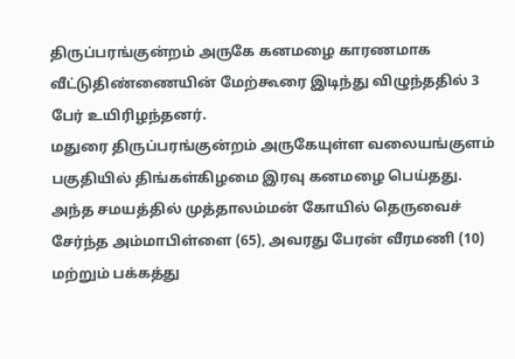திருப்பரங்குன்றம் அருகே கனமழை காரணமாக வீட்டுதிண்ணையின் மேற்கூரை இடிந்து விழுந்ததில் 3 பேர் உயிரிழந்தனர்.
மதுரை திருப்பரங்குன்றம் அருகேயுள்ள வலையங்குளம் பகுதியில் திங்கள்கிழமை இரவு கனமழை பெய்தது.
அந்த சமயத்தில் முத்தாலம்மன் கோயில் தெருவைச் சேர்ந்த அம்மாபிள்ளை (65), அவரது பேரன் வீரமணி (10) மற்றும் பக்கத்து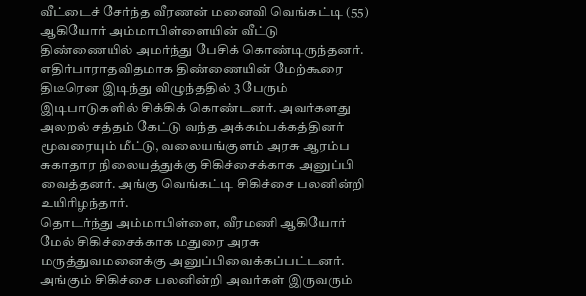வீட்டைச் சேர்ந்த வீரணன் மனைவி வெங்கட்டி (55) ஆகியோர் அம்மாபிள்ளையின் வீட்டு திண்ணையில் அமர்ந்து பேசிக் கொண்டிருந்தனர்.
எதிர்பாராதவிதமாக திண்ணையின் மேற்கூரை திடீரென இடிந்து விழுந்ததில் 3 பேரும் இடிபாடுகளில் சிக்கிக் கொண்டனர். அவர்களது அலறல் சத்தம் கேட்டு வந்த அக்கம்பக்கத்தினர் மூவரையும் மீட்டு, வலையங்குளம் அரசு ஆரம்ப சுகாதார நிலையத்துக்கு சிகிச்சைக்காக அனுப்பி வைத்தனர். அங்கு வெங்கட்டி சிகிச்சை பலனின்றி உயிரிழந்தார்.
தொடர்ந்து அம்மாபிள்ளை, வீரமணி ஆகியோர் மேல் சிகிச்சைக்காக மதுரை அரசு மருத்துவமனைக்கு அனுப்பிவைக்கப்பட்டனர்.
அங்கும் சிகிச்சை பலனின்றி அவர்கள் இருவரும்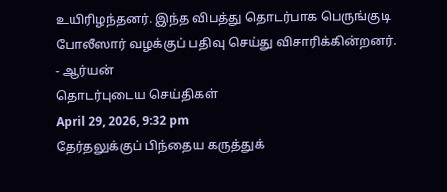உயிரிழந்தனர். இந்த விபத்து தொடர்பாக பெருங்குடி போலீஸார் வழக்குப் பதிவு செய்து விசாரிக்கின்றனர்.
- ஆர்யன்
தொடர்புடைய செய்திகள்
April 29, 2026, 9:32 pm
தேர்தலுக்குப் பிந்தைய கருத்துக்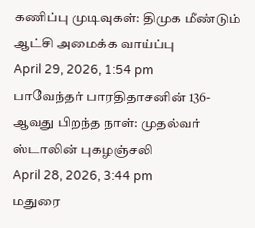கணிப்பு முடிவுகள்: திமுக மீண்டும் ஆட்சி அமைக்க வாய்ப்பு
April 29, 2026, 1:54 pm
பாவேந்தர் பாரதிதாசனின் 136-ஆவது பிறந்த நாள்: முதல்வர் ஸ்டாலின் புகழஞ்சலி
April 28, 2026, 3:44 pm
மதுரை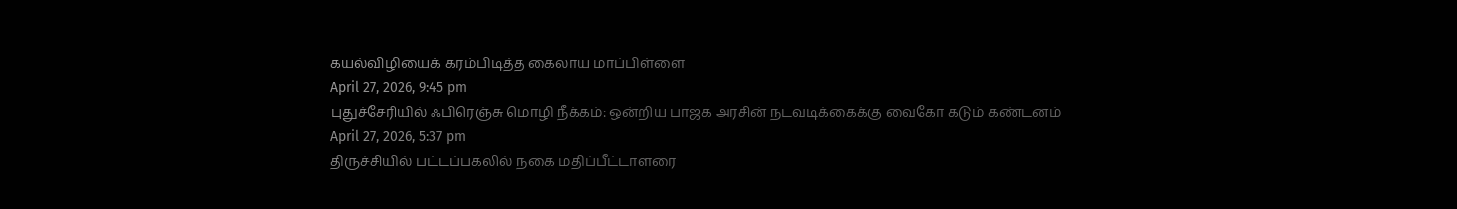கயல்விழியைக் கரம்பிடித்த கைலாய மாப்பிள்ளை
April 27, 2026, 9:45 pm
புதுச்சேரியில் ஃபிரெஞ்சு மொழி நீக்கம்: ஒன்றிய பாஜக அரசின் நடவடிக்கைக்கு வைகோ கடும் கண்டனம்
April 27, 2026, 5:37 pm
திருச்சியில் பட்டப்பகலில் நகை மதிப்பீட்டாளரை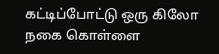கட்டிப்போட்டு ஒரு கிலோ நகை கொள்ளை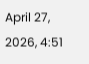April 27, 2026, 4:51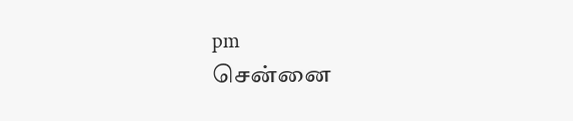pm
சென்னை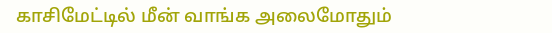காசிமேட்டில் மீன் வாங்க அலைமோதும்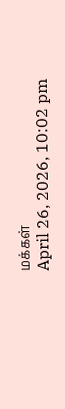மக்கள்
April 26, 2026, 10:02 pm